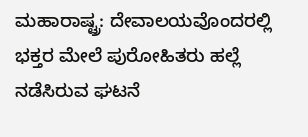ಮಹಾರಾಷ್ಟ್ರ: ದೇವಾಲಯವೊಂದರಲ್ಲಿ ಭಕ್ತರ ಮೇಲೆ ಪುರೋಹಿತರು ಹಲ್ಲೆ ನಡೆಸಿರುವ ಘಟನೆ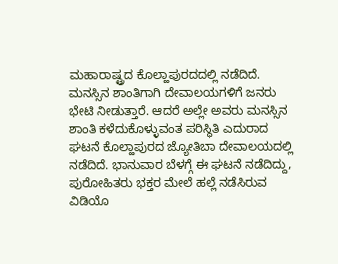ಮಹಾರಾಷ್ಟ್ರದ ಕೊಲ್ಹಾಪುರದದಲ್ಲಿ ನಡೆದಿದೆ. ಮನಸ್ಸಿನ ಶಾಂತಿಗಾಗಿ ದೇವಾಲಯಗಳಿಗೆ ಜನರು ಭೇಟಿ ನೀಡುತ್ತಾರೆ. ಆದರೆ ಅಲ್ಲೇ ಅವರು ಮನಸ್ಸಿನ ಶಾಂತಿ ಕಳೆದುಕೊಳ್ಳುವಂತ ಪರಿಸ್ಥಿತಿ ಎದುರಾದ ಘಟನೆ ಕೊಲ್ಹಾಪುರದ ಜ್ಯೋತಿಬಾ ದೇವಾಲಯದಲ್ಲಿ ನಡೆದಿದೆ. ಭಾನುವಾರ ಬೆಳಗ್ಗೆ ಈ ಘಟನೆ ನಡೆದಿದ್ದು, ಪುರೋಹಿತರು ಭಕ್ತರ ಮೇಲೆ ಹಲ್ಲೆ ನಡೆಸಿರುವ ವಿಡಿಯೊ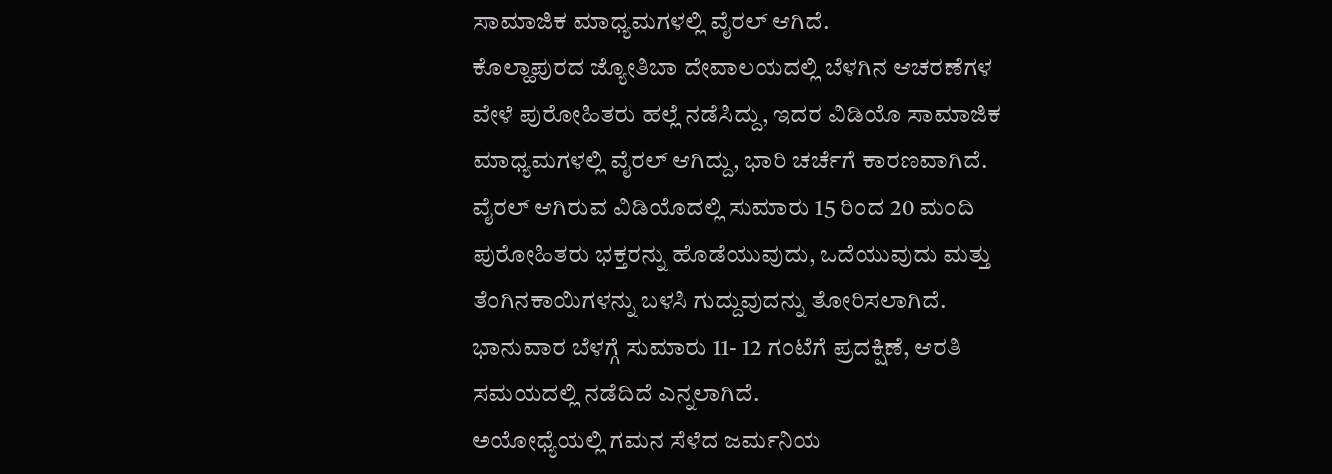ಸಾಮಾಜಿಕ ಮಾಧ್ಯಮಗಳಲ್ಲಿ ವೈರಲ್ ಆಗಿದೆ.
ಕೊಲ್ಹಾಪುರದ ಜ್ಯೋತಿಬಾ ದೇವಾಲಯದಲ್ಲಿ ಬೆಳಗಿನ ಆಚರಣೆಗಳ ವೇಳೆ ಪುರೋಹಿತರು ಹಲ್ಲೆ ನಡೆಸಿದ್ದು, ಇದರ ವಿಡಿಯೊ ಸಾಮಾಜಿಕ ಮಾಧ್ಯಮಗಳಲ್ಲಿ ವೈರಲ್ ಆಗಿದ್ದು, ಭಾರಿ ಚರ್ಚೆಗೆ ಕಾರಣವಾಗಿದೆ. ವೈರಲ್ ಆಗಿರುವ ವಿಡಿಯೊದಲ್ಲಿ ಸುಮಾರು 15 ರಿಂದ 20 ಮಂದಿ ಪುರೋಹಿತರು ಭಕ್ತರನ್ನು ಹೊಡೆಯುವುದು, ಒದೆಯುವುದು ಮತ್ತು ತೆಂಗಿನಕಾಯಿಗಳನ್ನು ಬಳಸಿ ಗುದ್ದುವುದನ್ನು ತೋರಿಸಲಾಗಿದೆ. ಭಾನುವಾರ ಬೆಳಗ್ಗೆ ಸುಮಾರು 11- 12 ಗಂಟೆಗೆ ಪ್ರದಕ್ಷಿಣೆ, ಆರತಿ ಸಮಯದಲ್ಲಿ ನಡೆದಿದೆ ಎನ್ನಲಾಗಿದೆ.
ಅಯೋಧ್ಯೆಯಲ್ಲಿ ಗಮನ ಸೆಳೆದ ಜರ್ಮನಿಯ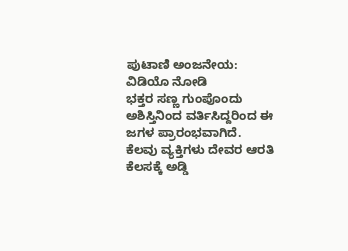ಪುಟಾಣಿ ಅಂಜನೇಯ: ವಿಡಿಯೊ ನೋಡಿ
ಭಕ್ತರ ಸಣ್ಣ ಗುಂಪೊಂದು ಅಶಿಸ್ತಿನಿಂದ ವರ್ತಿಸಿದ್ದರಿಂದ ಈ ಜಗಳ ಪ್ರಾರಂಭವಾಗಿದೆ. ಕೆಲವು ವ್ಯಕ್ತಿಗಳು ದೇವರ ಆರತಿ ಕೆಲಸಕ್ಕೆ ಅಡ್ಡಿ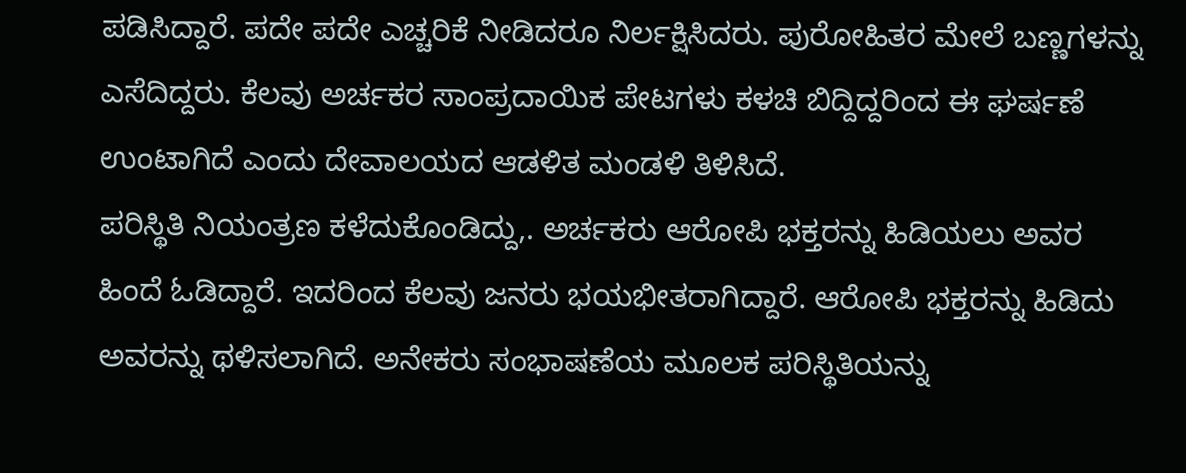ಪಡಿಸಿದ್ದಾರೆ. ಪದೇ ಪದೇ ಎಚ್ಚರಿಕೆ ನೀಡಿದರೂ ನಿರ್ಲಕ್ಷಿಸಿದರು. ಪುರೋಹಿತರ ಮೇಲೆ ಬಣ್ಣಗಳನ್ನು ಎಸೆದಿದ್ದರು. ಕೆಲವು ಅರ್ಚಕರ ಸಾಂಪ್ರದಾಯಿಕ ಪೇಟಗಳು ಕಳಚಿ ಬಿದ್ದಿದ್ದರಿಂದ ಈ ಘರ್ಷಣೆ ಉಂಟಾಗಿದೆ ಎಂದು ದೇವಾಲಯದ ಆಡಳಿತ ಮಂಡಳಿ ತಿಳಿಸಿದೆ.
ಪರಿಸ್ಥಿತಿ ನಿಯಂತ್ರಣ ಕಳೆದುಕೊಂಡಿದ್ದು,. ಅರ್ಚಕರು ಆರೋಪಿ ಭಕ್ತರನ್ನು ಹಿಡಿಯಲು ಅವರ ಹಿಂದೆ ಓಡಿದ್ದಾರೆ. ಇದರಿಂದ ಕೆಲವು ಜನರು ಭಯಭೀತರಾಗಿದ್ದಾರೆ. ಆರೋಪಿ ಭಕ್ತರನ್ನು ಹಿಡಿದು ಅವರನ್ನು ಥಳಿಸಲಾಗಿದೆ. ಅನೇಕರು ಸಂಭಾಷಣೆಯ ಮೂಲಕ ಪರಿಸ್ಥಿತಿಯನ್ನು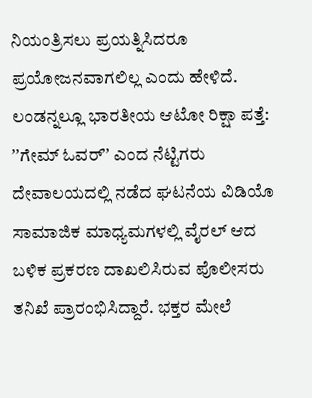ನಿಯಂತ್ರಿಸಲು ಪ್ರಯತ್ನಿಸಿದರೂ ಪ್ರಯೋಜನವಾಗಲಿಲ್ಲ ಎಂದು ಹೇಳಿದೆ.
ಲಂಡನ್ನಲ್ಲೂ ಭಾರತೀಯ ಆಟೋ ರಿಕ್ಷಾ ಪತ್ತೆ: ʼʼಗೇಮ್ ಓವರ್ʼʼ ಎಂದ ನೆಟ್ಟಿಗರು
ದೇವಾಲಯದಲ್ಲಿ ನಡೆದ ಘಟನೆಯ ವಿಡಿಯೊ ಸಾಮಾಜಿಕ ಮಾಧ್ಯಮಗಳಲ್ಲಿ ವೈರಲ್ ಆದ ಬಳಿಕ ಪ್ರಕರಣ ದಾಖಲಿಸಿರುವ ಪೊಲೀಸರು ತನಿಖೆ ಪ್ರಾರಂಭಿಸಿದ್ದಾರೆ. ಭಕ್ತರ ಮೇಲೆ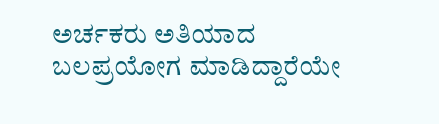ಅರ್ಚಕರು ಅತಿಯಾದ ಬಲಪ್ರಯೋಗ ಮಾಡಿದ್ದಾರೆಯೇ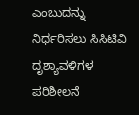ಎಂಬುದನ್ನು ನಿರ್ಧರಿಸಲು ಸಿಸಿಟಿವಿ ದೃಶ್ಯಾವಳಿಗಳ ಪರಿಶೀಲನೆ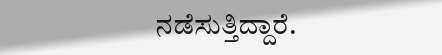ನಡೆಸುತ್ತಿದ್ದಾರೆ.